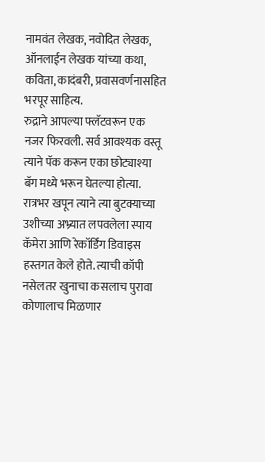नामवंत लेखक, नवोदित लेखक, ऑनलाईन लेखक यांच्या कथा, कविता, कादंबरी, प्रवासवर्णनासहित भरपूर साहित्य.
रुद्राने आपल्या फ्लॅटवरून एक नजर फिरवली. सर्व आवश्यक वस्तू त्याने पॅक करून एका छोट्याश्या बॅग मध्ये भरून घेतल्या होत्या. रात्रभर खपून त्याने त्या बुटक्याच्या उशीच्या अभ्र्यात लपवलेला स्पाय कॅमेरा आणि रेकॉर्डिंग डिवाइस हस्तगत केले होते. त्याची कॉपी नसेलतर खुनाचा कसलाच पुरावा कोणालाच मिळणार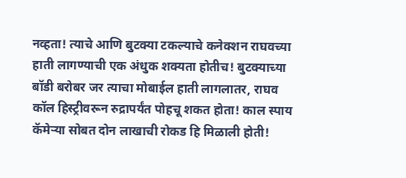नव्हता! त्याचे आणि बुटक्या टकल्याचे कनेक्शन राघवच्या हाती लागण्याची एक अंधुक शक्यता होतीच! बुटक्याच्या बॉडी बरोबर जर त्याचा मोबाईल हाती लागलातर, राघव कॉल हिस्ट्रीवरून रुद्रापर्यंत पोहचू शकत होता! काल स्पाय कॅमेऱ्या सोबत दोन लाखाची रोकड हि मिळाली होती!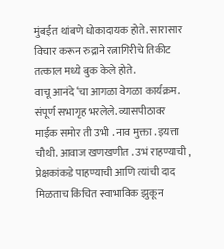मुंबईत थांबणे धोकादायक होते. सारासार विचार करून रुद्राने रत्नागिरीचे तिकीट तत्काल मध्ये बुक केले होते.
वाचू आनंदे ‘चा आगळा वेगळा कार्यक्रम. संपूर्ण सभागृह भरलेले. व्यासपीठावर माईक समोर ती उभी . नाव मुक्ता . इयत्ता चौथी. आवाज खणखणीत . उभं राहण्याची , प्रेक्षकांकडे पाहण्याची आणि त्यांची दाद मिळताच किंचित स्वाभाविक झुकून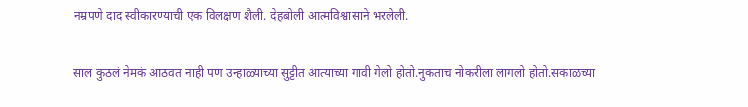नम्रपणे दाद स्वीकारण्याची एक विलक्षण शैली. देहबोली आत्मविश्वासाने भरलेली.

साल कुठलं नेमकं आठवत नाही पण उन्हाळ्याच्या सुट्टीत आत्याच्या गावी गेलो होतो.नुकताच नोकरीला लागलो होतो.सकाळच्या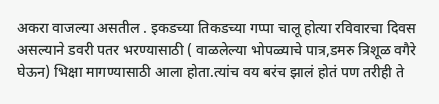अकरा वाजल्या असतील . इकडच्या तिकडच्या गप्पा चालू होत्या रविवारचा दिवस असल्याने डवरी पतर भरण्यासाठी ( वाळलेल्या भोपळ्याचे पात्र,डमरु त्रिशूळ वगैरे घेऊन) भिक्षा मागण्यासाठी आला होता.त्यांच वय बरंच झालं होतं पण तरीही ते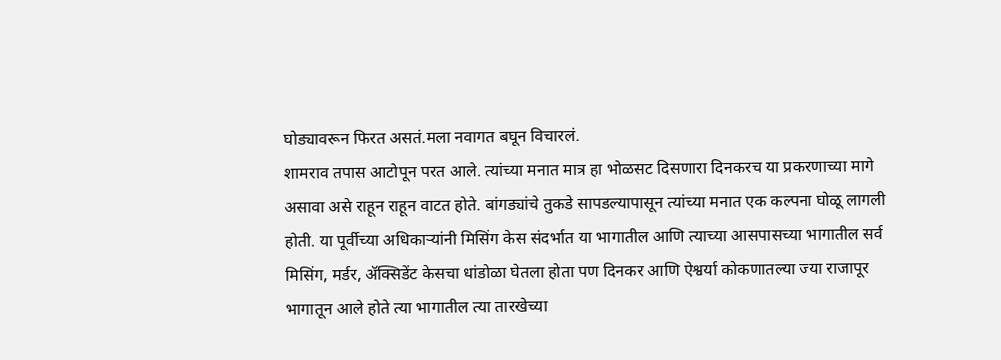घोड्यावरून फिरत असतं.मला नवागत बघून विचारलं.
शामराव तपास आटोपून परत आले. त्यांच्या मनात मात्र हा भोळसट दिसणारा दिनकरच या प्रकरणाच्या मागे असावा असे राहून राहून वाटत होते. बांगड्यांचे तुकडे सापडल्यापासून त्यांच्या मनात एक कल्पना घोळू लागली होती. या पूर्वीच्या अधिकाऱ्यांनी मिसिंग केस संदर्भात या भागातील आणि त्याच्या आसपासच्या भागातील सर्व मिसिंग, मर्डर, ॲक्सिडेंट केसचा धांडोळा घेतला होता पण दिनकर आणि ऐश्वर्या कोकणातल्या ज्या राजापूर भागातून आले होते त्या भागातील त्या तारखेच्या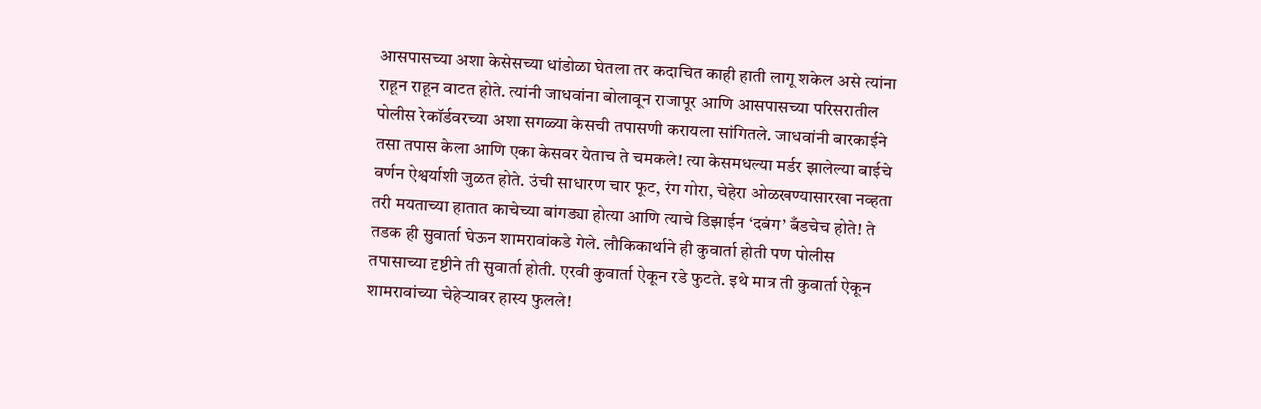आसपासच्या अशा केसेसच्या धांडोळा घेतला तर कदाचित काही हाती लागू शकेल असे त्यांना राहून राहून वाटत होते. त्यांनी जाधवांना बोलावून राजापूर आणि आसपासच्या परिसरातील पोलीस रेकॉर्डवरच्या अशा सगळ्या केसची तपासणी करायला सांगितले. जाधवांनी बारकाईने तसा तपास केला आणि एका केसवर येताच ते चमकले! त्या केसमधल्या मर्डर झालेल्या बाईचे वर्णन ऐश्वर्याशी जुळत होते. उंची साधारण चार फूट, रंग गोरा, चेहेरा ओळखण्यासारखा नव्हता तरी मयताच्या हातात काचेच्या बांगड्या होत्या आणि त्याचे डिझाईन ‘दबंग’ बँडचेच होते! ते तडक ही सुवार्ता घेऊन शामरावांकडे गेले. लौकिकार्थाने ही कुवार्ता होती पण पोलीस तपासाच्या दृष्टीने ती सुवार्ता होती. एरवी कुवार्ता ऐकून रडे फुटते. इथे मात्र ती कुवार्ता ऐकून शामरावांच्या चेहेऱ्यावर हास्य फुलले!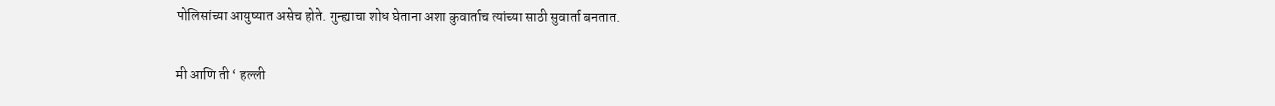पोलिसांच्या आयुष्यात असेच होते. गुन्ह्याचा शोध घेताना अशा कुवार्ताच त्यांच्या साठी सुवार्ता बनतात.

मी आणि ती ‘ हल्ली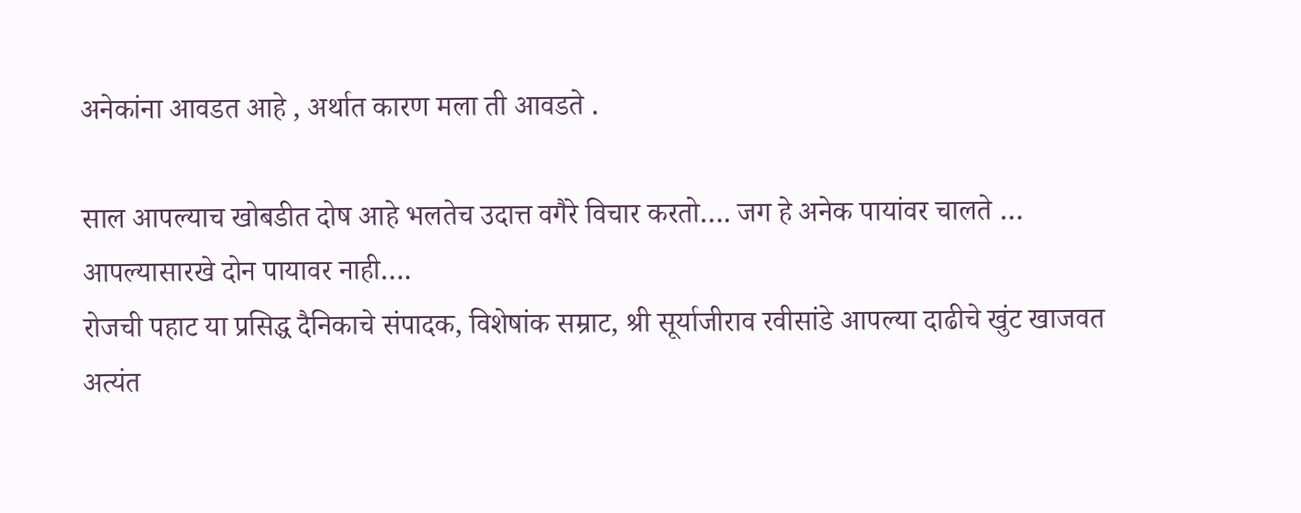अनेकांना आवडत आहे , अर्थात कारण मला ती आवडते .

साल आपल्याच खोबडीत दोष आहे भलतेच उदात्त वगैरे विचार करतो…. जग हे अनेक पायांवर चालते … आपल्यासारखे दोन पायावर नाही….
रोजची पहाट या प्रसिद्ध दैनिकाचे संपादक, विशेषांक सम्राट, श्री सूर्याजीराव रवीसांडे आपल्या दाढीचे खुंट खाजवत अत्यंत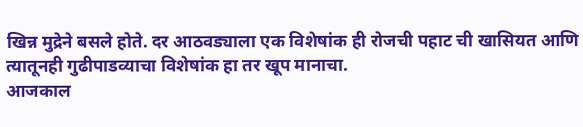खिन्न मुद्रेने बसले होते. दर आठवड्याला एक विशेषांक ही रोजची पहाट ची खासियत आणि त्यातूनही गुढीपाडव्याचा विशेषांक हा तर खूप मानाचा.
आजकाल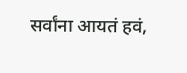सर्वांना आयतं हवं,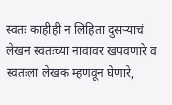स्वतः काहीही न लिहिता दुसऱ्याचं लेखन स्वतःच्या नावावर खपवणारे व स्वतःला लेखक म्हणवून घेणारे,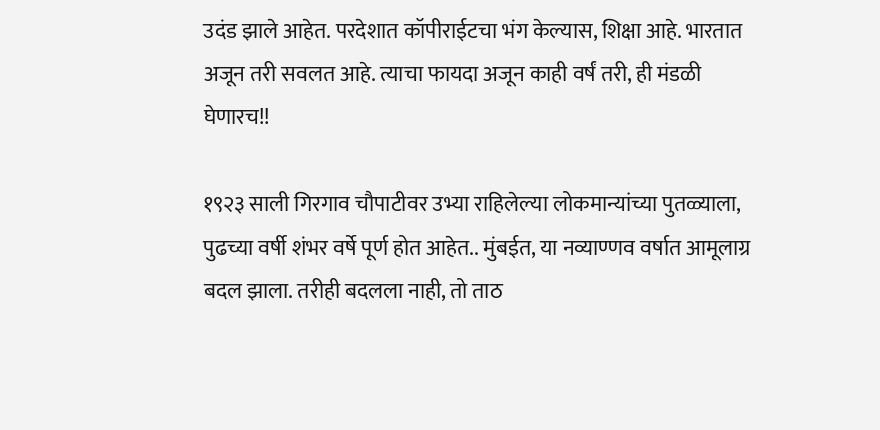उदंड झाले आहेत. परदेशात कॉपीराईटचा भंग केल्यास, शिक्षा आहे. भारतात अजून तरी सवलत आहे. त्याचा फायदा अजून काही वर्षं तरी, ही मंडळी घेणारच!!

१९२३ साली गिरगाव चौपाटीवर उभ्या राहिलेल्या लोकमान्यांच्या पुतळ्याला, पुढच्या वर्षी शंभर वर्षे पूर्ण होत आहेत.. मुंबईत, या नव्याण्णव वर्षात आमूलाग्र बदल झाला. तरीही बदलला नाही, तो ताठ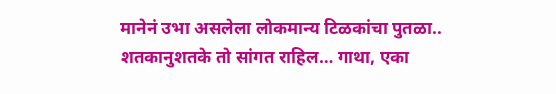मानेनं उभा असलेला लोकमान्य टिळकांचा पुतळा.. शतकानुशतके तो सांगत राहिल… गाथा, एका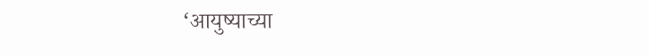‘आयुष्याच्या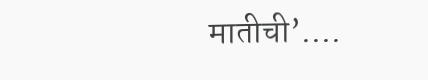मातीची’….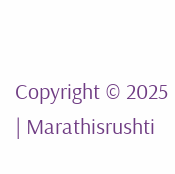Copyright © 2025 | Marathisrushti